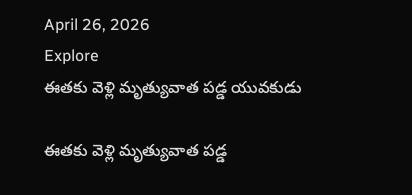April 26, 2026
Explore
ఈతకు వెళ్లి మృత్యువాత పడ్డ యువకుడు

ఈతకు వెళ్లి మృత్యువాత పడ్డ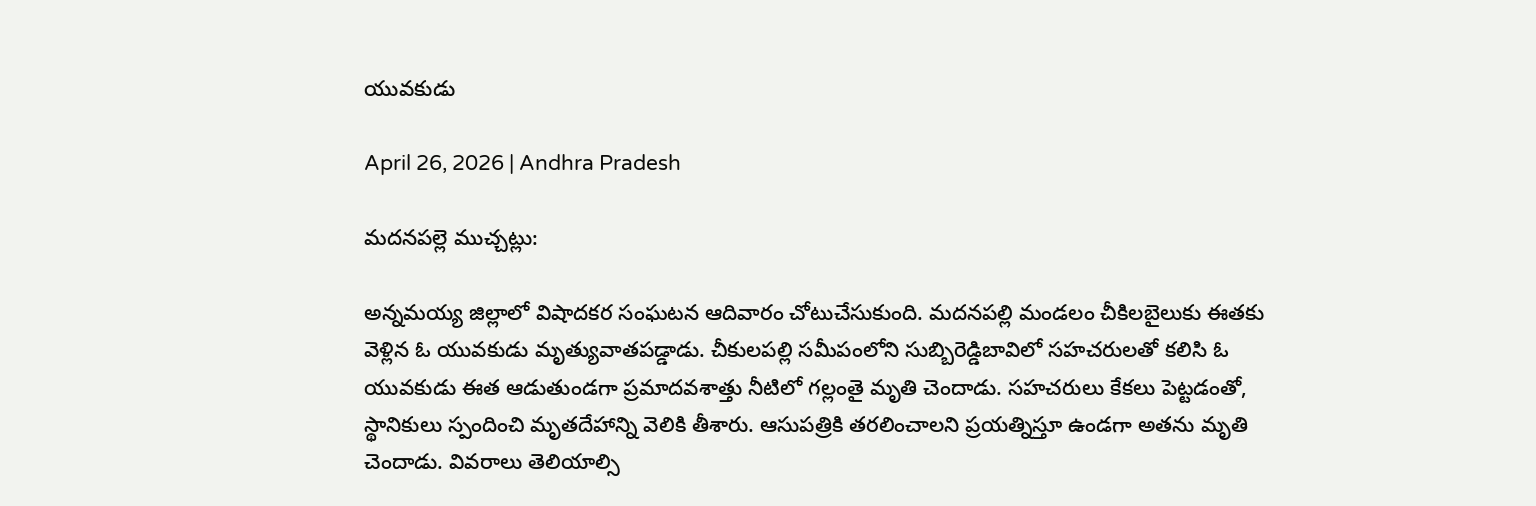యువకుడు

April 26, 2026 | Andhra Pradesh

మదనపల్లె ముచ్చట్లు:

అన్నమయ్య జిల్లాలో విషాదకర సంఘటన ఆదివారం చోటుచేసుకుంది. మదనపల్లి మండలం చీకిలబైలుకు ఈతకు వెళ్లిన ఓ యువకుడు మృత్యువాతపడ్డాడు. చీకులపల్లి సమీపంలోని సుబ్బిరెడ్డిబావిలో సహచరులతో కలిసి ఓ యువకుడు ఈత ఆడుతుండగా ప్రమాదవశాత్తు నీటిలో గల్లంతై మృతి చెందాడు. సహచరులు కేకలు పెట్టడంతో, స్థానికులు స్పందించి మృతదేహాన్ని వెలికి తీశారు. ఆసుపత్రికి తరలించాలని ప్రయత్నిస్తూ ఉండగా అతను మృతి చెందాడు. వివరాలు తెలియాల్సి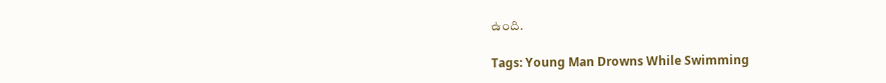ఉంది.

Tags: Young Man Drowns While Swimming